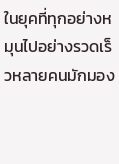ในยุคที่ทุกอย่างหมุนไปอย่างรวดเร็วหลายคนมักมอง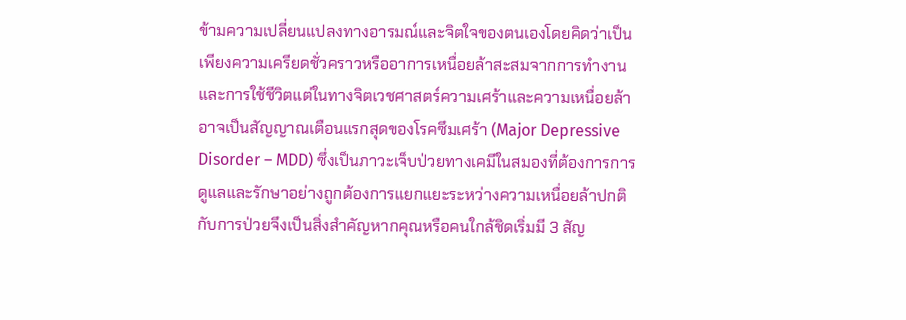ข้ามความเปลี่ยนแปลงทางอารมณ์และจิตใจของตนเองโดยคิดว่าเป็นเพียงความเครียดชั่วคราวหรืออาการเหนื่อยล้าสะสมจากการทำงานและการใช้ชีวิตแต่ในทางจิตเวชศาสตร์ความเศร้าและความเหนื่อยล้าอาจเป็นสัญญาณเตือนแรกสุดของโรคซึมเศร้า (Major Depressive Disorder – MDD) ซึ่งเป็นภาวะเจ็บป่วยทางเคมีในสมองที่ต้องการการดูแลและรักษาอย่างถูกต้องการแยกแยะระหว่างความเหนื่อยล้าปกติกับการป่วยจึงเป็นสิ่งสำคัญหากคุณหรือคนใกล้ชิดเริ่มมี 3 สัญ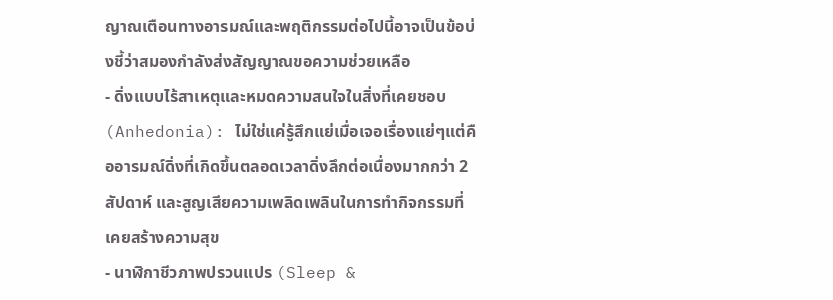ญาณเตือนทางอารมณ์และพฤติกรรมต่อไปนี้อาจเป็นข้อบ่งชี้ว่าสมองกำลังส่งสัญญาณขอความช่วยเหลือ
- ดิ่งแบบไร้สาเหตุและหมดความสนใจในสิ่งที่เคยชอบ (Anhedonia): ไม่ใช่แค่รู้สึกแย่เมื่อเจอเรื่องแย่ๆแต่คืออารมณ์ดิ่งที่เกิดขึ้นตลอดเวลาดิ่งลึกต่อเนื่องมากกว่า 2 สัปดาห์ และสูญเสียความเพลิดเพลินในการทำกิจกรรมที่เคยสร้างความสุข
- นาฬิกาชีวภาพปรวนแปร (Sleep &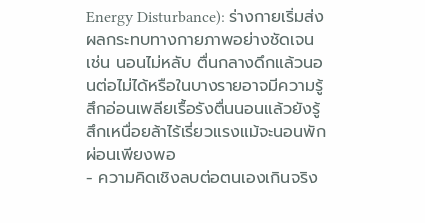Energy Disturbance): ร่างกายเริ่มส่งผลกระทบทางกายภาพอย่างชัดเจน เช่น นอนไม่หลับ ตื่นกลางดึกแล้วนอนต่อไม่ได้หรือในบางรายอาจมีความรู้สึกอ่อนเพลียเรื้อรังตื่นนอนแล้วยังรู้สึกเหนื่อยล้าไร้เรี่ยวแรงแม้จะนอนพักผ่อนเพียงพอ
- ความคิดเชิงลบต่อตนเองเกินจริง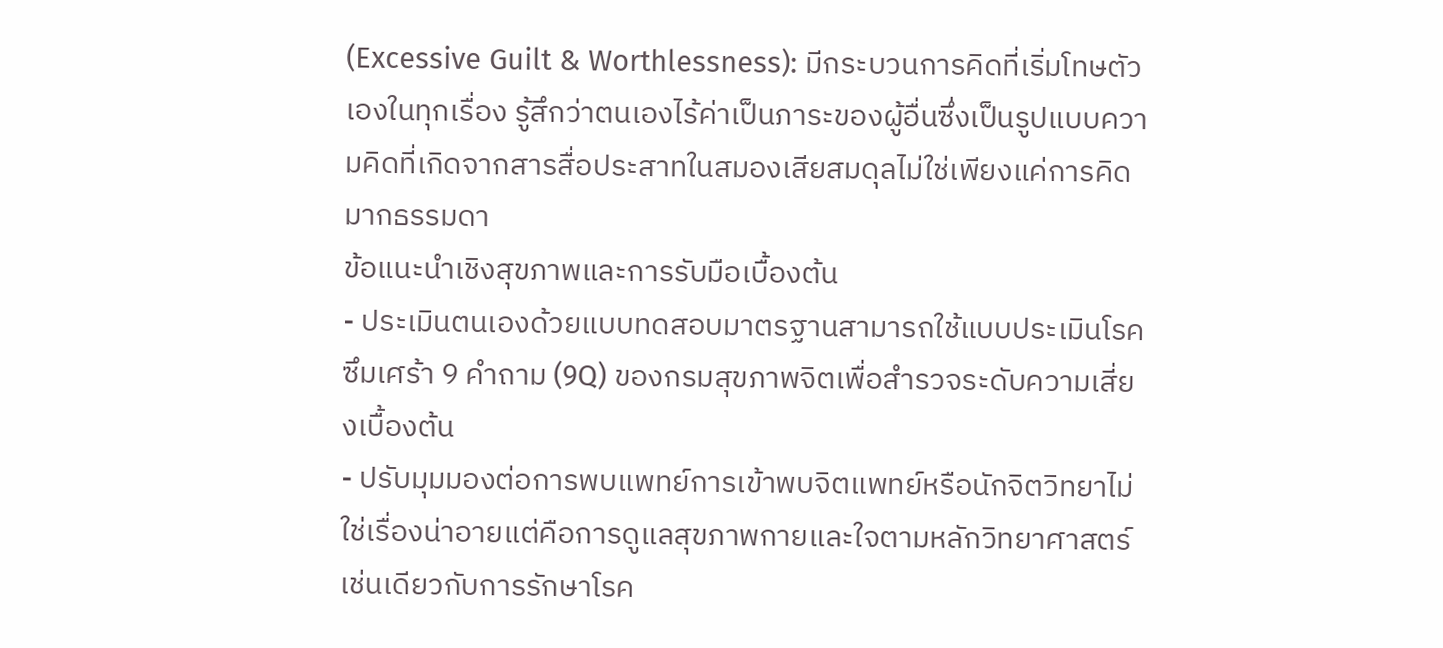(Excessive Guilt & Worthlessness): มีกระบวนการคิดที่เริ่มโทษตัวเองในทุกเรื่อง รู้สึกว่าตนเองไร้ค่าเป็นภาระของผู้อื่นซึ่งเป็นรูปแบบความคิดที่เกิดจากสารสื่อประสาทในสมองเสียสมดุลไม่ใช่เพียงแค่การคิดมากธรรมดา
ข้อแนะนำเชิงสุขภาพและการรับมือเบื้องต้น
- ประเมินตนเองด้วยแบบทดสอบมาตรฐานสามารถใช้แบบประเมินโรคซึมเศร้า 9 คำถาม (9Q) ของกรมสุขภาพจิตเพื่อสำรวจระดับความเสี่ยงเบื้องต้น
- ปรับมุมมองต่อการพบแพทย์การเข้าพบจิตแพทย์หรือนักจิตวิทยาไม่ใช่เรื่องน่าอายแต่คือการดูแลสุขภาพกายและใจตามหลักวิทยาศาสตร์เช่นเดียวกับการรักษาโรค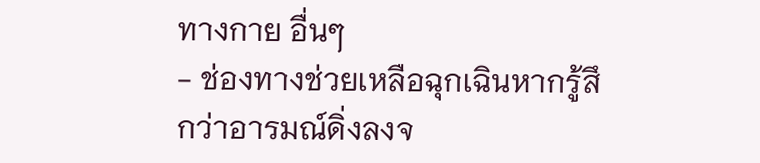ทางกาย อื่นๆ
- ช่องทางช่วยเหลือฉุกเฉินหากรู้สึกว่าอารมณ์ดิ่งลงจ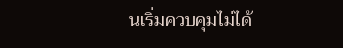นเริ่มควบคุมไม่ได้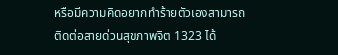หรือมีความคิดอยากทำร้ายตัวเองสามารถติดต่อสายด่วนสุขภาพจิต 1323 ได้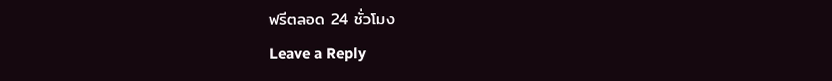ฟรีตลอด 24 ชั่วโมง
Leave a Reply